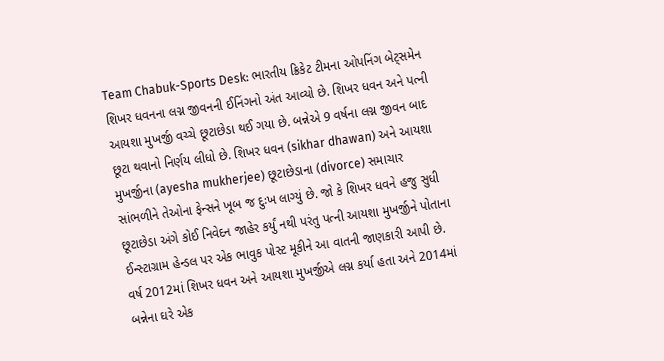Team Chabuk-Sports Desk: ભારતીય ક્રિકેટ ટીમના ઓપનિંગ બેટ્સમેન શિખર ધવનના લગ્ન જીવનની ઈનિંગનો અંત આવ્યો છે. શિખર ધવન અને પત્ની આયશા મુખર્જી વચ્ચે છૂટાછેડા થઈ ગયા છે. બન્નેએ 9 વર્ષના લગ્ન જીવન બાદ છૂટા થવાનો નિર્ણય લીધો છે. શિખર ધવન (sikhar dhawan) અને આયશા મુખર્જીના (ayesha mukherjee) છૂટાછેડાના (divorce) સમાચાર સાંભળીને તેઓના ફેન્સને ખૂબ જ દુઃખ લાગ્યું છે. જો કે શિખર ધવને હજુ સુધી છૂટાછેડા અંગે કોઈ નિવેદન જાહેર કર્યું નથી પરંતુ પત્ની આયશા મુખર્જીને પોતાના ઈન્સ્ટાગ્રામ હેન્ડલ પર એક ભાવુક પોસ્ટ મૂકીને આ વાતની જાણકારી આપી છે.
વર્ષ 2012માં શિખર ધવન અને આયશા મુખર્જીએ લગ્ન કર્યા હતા અને 2014માં બન્નેના ઘરે એક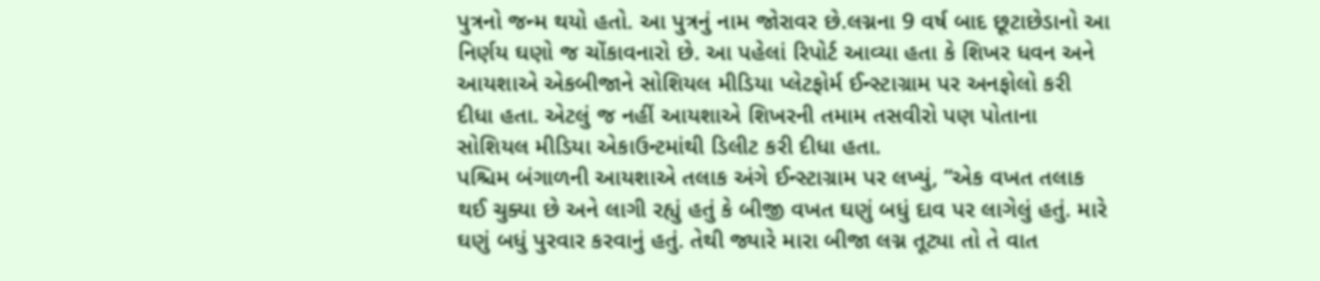પુત્રનો જન્મ થયો હતો. આ પુત્રનું નામ જોરાવર છે.લગ્નના 9 વર્ષ બાદ છૂટાછેડાનો આ નિર્ણય ઘણો જ ચોંકાવનારો છે. આ પહેલાં રિપોર્ટ આવ્યા હતા કે શિખર ધવન અને આયશાએ એકબીજાને સોશિયલ મીડિયા પ્લેટફોર્મ ઈન્સ્ટાગ્રામ પર અનફોલો કરી દીધા હતા. એટલું જ નહીં આયશાએ શિખરની તમામ તસવીરો પણ પોતાના સોશિયલ મીડિયા એકાઉન્ટમાંથી ડિલીટ કરી દીધા હતા.
પશ્ચિમ બંગાળની આયશાએ તલાક અંગે ઈન્સ્ટાગ્રામ પર લખ્યું, “એક વખત તલાક થઈ ચુક્યા છે અને લાગી રહ્યું હતું કે બીજી વખત ઘણું બધું દાવ પર લાગેલું હતું. મારે ઘણું બધું પુરવાર કરવાનું હતું. તેથી જ્યારે મારા બીજા લગ્ન તૂટ્યા તો તે વાત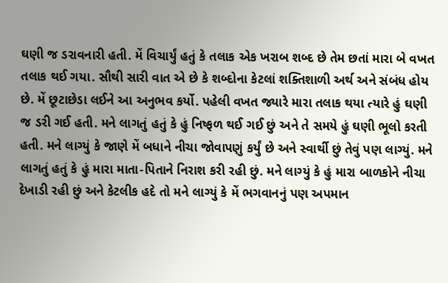ઘણી જ ડરાવનારી હતી. મેં વિચાર્યું હતું કે તલાક એક ખરાબ શબ્દ છે તેમ છતાં મારા બે વખત તલાક થઈ ગયા. સૌથી સારી વાત એ છે કે શબ્દોના કેટલાં શક્તિશાળી અર્થ અને સંબંધ હોય છે. મેં છૂટાછેડા લઈને આ અનુભવ કર્યો. પહેલી વખત જ્યારે મારા તલાક થયા ત્યારે હું ઘણી જ ડરી ગઈ હતી. મને લાગતું હતું કે હું નિષ્ફળ થઈ ગઈ છું અને તે સમયે હું ઘણી ભૂલો કરતી હતી. મને લાગ્યું કે જાણે મેં બધાને નીચા જોવાપણું કર્યું છે અને સ્વાર્થી છું તેવું પણ લાગ્યું. મને લાગતું હતું કે હું મારા માતા-પિતાને નિરાશ કરી રહી છું. મને લાગ્યું કે હું મારા બાળકોને નીચા દેખાડી રહી છું અને કેટલીક હદે તો મને લાગ્યું કે મેં ભગવાનનું પણ અપમાન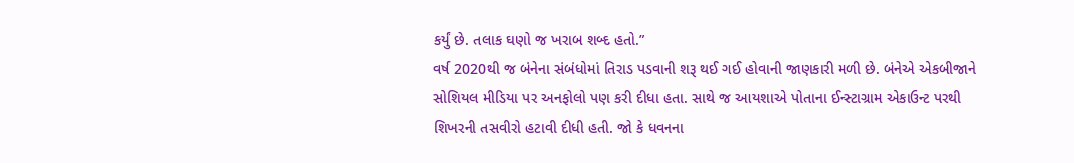કર્યું છે. તલાક ઘણો જ ખરાબ શબ્દ હતો.”
વર્ષ 2020થી જ બંનેના સંબંધોમાં તિરાડ પડવાની શરૂ થઈ ગઈ હોવાની જાણકારી મળી છે. બંનેએ એકબીજાને સોશિયલ મીડિયા પર અનફોલો પણ કરી દીધા હતા. સાથે જ આયશાએ પોતાના ઈન્સ્ટાગ્રામ એકાઉન્ટ પરથી શિખરની તસવીરો હટાવી દીધી હતી. જો કે ધવનના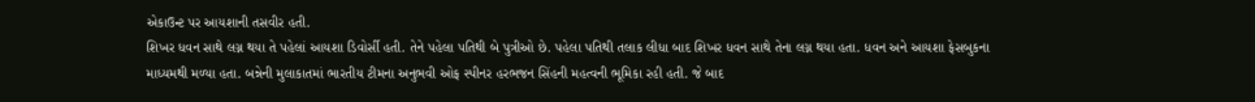એકાઉન્ટ પર આયશાની તસવીર હતી.
શિખર ધવન સાથે લગ્ન થયા તે પહેલાં આયશા ડિવોર્સી હતી. તેને પહેલા પતિથી બે પુત્રીઓ છે. પહેલા પતિથી તલાક લીધા બાદ શિખર ધવન સાથે તેના લગ્ન થયા હતા. ધવન અને આયશા ફેસબુકના માધ્યમથી મળ્યા હતા. બન્નેની મુલાકાતમાં ભારતીય ટીમના અનુભવી ઓફ સ્પીનર હરભજન સિંહની મહત્વની ભૂમિકા રહી હતી. જે બાદ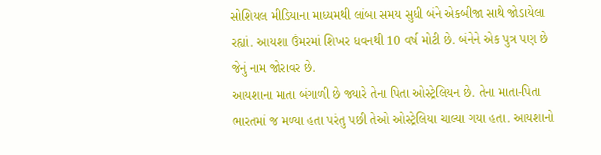સોશિયલ મીડિયાના માધ્યમથી લાંબા સમય સુધી બંને એકબીજા સાથે જોડાયેલા રહ્યાં. આયશા ઉંમરમાં શિખર ધવનથી 10 વર્ષ મોટી છે. બંનેને એક પુત્ર પણ છે જેનું નામ જોરાવર છે.
આયશાના માતા બંગાળી છે જ્યારે તેના પિતા ઓસ્ટ્રેલિયન છે. તેના માતા-પિતા ભારતમાં જ મળ્યા હતા પરંતુ પછી તેઓ ઓસ્ટ્રેલિયા ચાલ્યા ગયા હતા. આયશાનો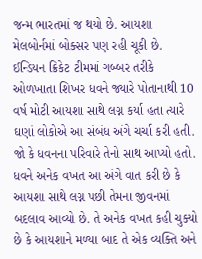જન્મ ભારતમાં જ થયો છે. આયશા મેલબોર્નમાં બોક્સર પણ રહી ચૂકી છે.
ઈન્ડિયન ક્રિકેટ ટીમમાં ગબ્બર તરીકે ઓળખાતા શિખર ધવને જ્યારે પોતાનાથી 10 વર્ષ મોટી આયશા સાથે લગ્ન કર્યા હતા ત્યારે ઘણાં લોકોએ આ સંબંધ અંગે ચર્ચા કરી હતી. જો કે ધવનના પરિવારે તેનો સાથ આપ્યો હતો. ધવને અનેક વખત આ અંગે વાત કરી છે કે આયશા સાથે લગ્ન પછી તેમના જીવનમાં બદલાવ આવ્યો છે. તે અનેક વખત કહી ચુક્યો છે કે આયશાને મળ્યા બાદ તે એક વ્યક્તિ અને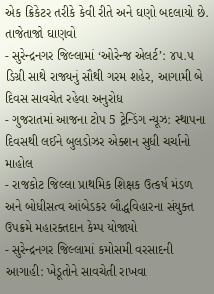એક ક્રિકેટર તરીકે કેવી રીતે અને ઘણો બદલાયો છે.
તાજેતાજો ઘાણવો
- સુરેન્દ્રનગર જિલ્લામાં ‘ઓરેન્જ એલર્ટ’: ૪૫.૫ ડિગ્રી સાથે રાજ્યનું સૌથી ગરમ શહેર, આગામી બે દિવસ સાવચેત રહેવા અનુરોધ
- ગુજરાતમાં આજના ટોપ 5 ટ્રેન્ડિંગ ન્યૂઝ: સ્થાપના દિવસથી લઈને બુલડોઝર એક્શન સુધી ચર્ચાનો માહોલ
- રાજકોટ જિલ્લા પ્રાથમિક શિક્ષક ઉત્કર્ષ મંડળ અને બોધીસત્વ આંબેડકર બૌદ્ધવિહારના સંયુક્ત ઉપક્રમે મહારક્તદાન કેમ્પ યોજાયો
- સુરેન્દ્રનગર જિલ્લામાં કમોસમી વરસાદની આગાહી: ખેડૂતોને સાવચેતી રાખવા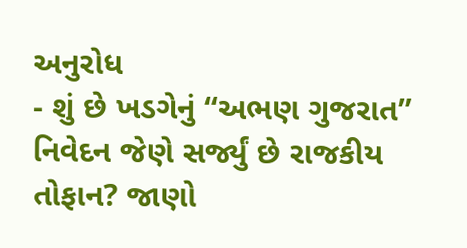અનુરોધ
- શું છે ખડગેનું “અભણ ગુજરાત” નિવેદન જેણે સર્જ્યું છે રાજકીય તોફાન? જાણો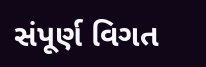સંપૂર્ણ વિગત